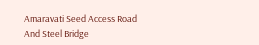Amaravati Seed Access Road And Steel Bridge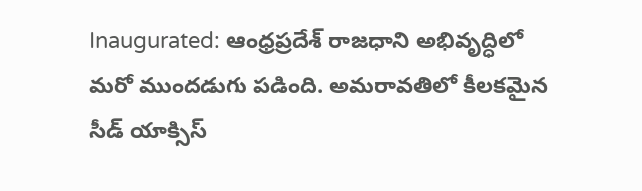Inaugurated: ఆంధ్రప్రదేశ్ రాజధాని అభివృద్ధిలో మరో ముందడుగు పడింది. అమరావతిలో కీలకమైన సీడ్ యాక్సిస్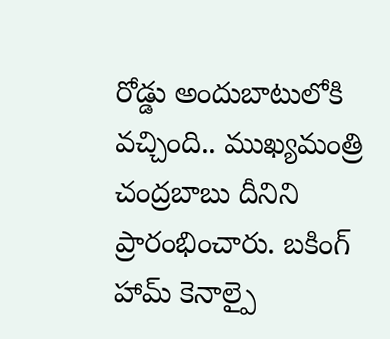రోడ్డు అందుబాటులోకి వచ్చింది.. ముఖ్యమంత్రి చంద్రబాబు దీనిని ప్రారంభించారు. బకింగ్ హామ్ కెనాల్పై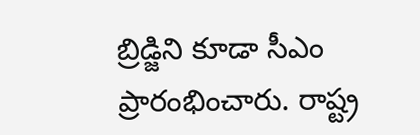బ్రిడ్జిని కూడా సీఎం ప్రారంభించారు. రాష్ట్ర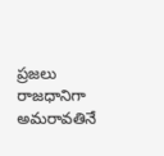ప్రజలు రాజధానిగా అమరావతినే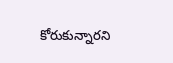కోరుకున్నారని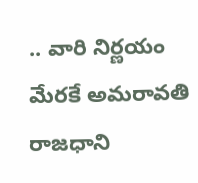.. వారి నిర్ణయం మేరకే అమరావతి రాజధాని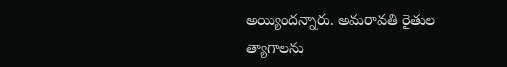అయ్యిందన్నారు. అమరావతి రైతుల త్యాగాలను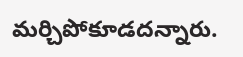మర్చిపోకూడదన్నారు.